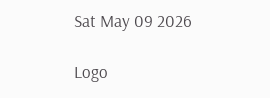Sat May 09 2026

Logo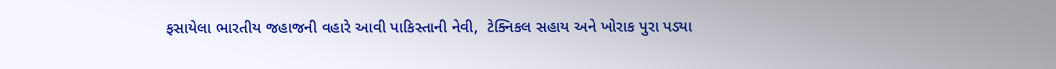ફસાયેલા ભારતીય જહાજની વહારે આવી પાકિસ્તાની નેવી,  ટેક્નિકલ સહાય અને ખોરાક પુરા પડ્યા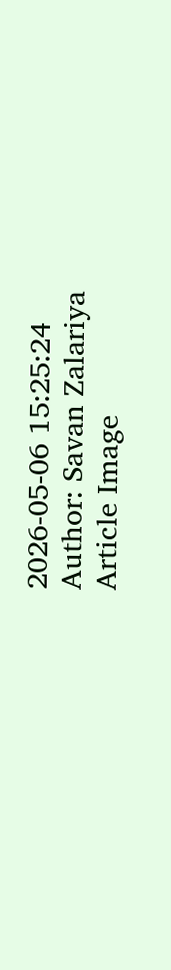2026-05-06 15:25:24
Author: Savan Zalariya
Article Image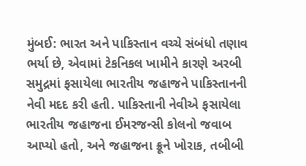મુંબઈ: ભારત અને પાકિસ્તાન વચ્ચે સંબંધો તણાવ ભર્યા છે, એવામાં ટેકનિકલ ખામીને કારણે અરબી સમુદ્રમાં ફસાયેલા ભારતીય જહાજને પાકિસ્તાનની નેવી મદદ કરી હતી. પાકિસ્તાની નેવીએ ફસાયેલા ભારતીય જહાજના ઈમરજન્સી કોલનો જવાબ આપ્યો હતો, અને જહાજના ક્રૂને ખોરાક, તબીબી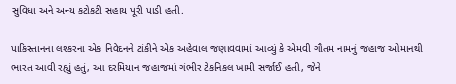સુવિધા અને અન્ય કટોકટી સહાય પૂરી પાડી હતી.

પાકિસ્તાનના લશ્કરના એક નિવેદનને ટાંકીને એક અહેવાલ જણાવવામાં આવ્યું કે એમવી ગૌતમ નામનું જહાજ ઓમાનથી ભારત આવી રહ્યું હતું, આ દરમિયાન જહાજમાં ગંભીર ટેકનિકલ ખામી સર્જાઈ હતી, જેને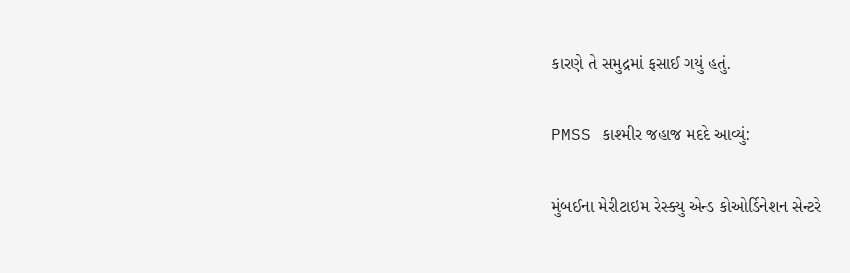કારણે તે સમુદ્રમાં ફસાઈ ગયું હતું.

PMSS કાશ્મીર જહાજ મદદે આવ્યું:

મુંબઈના મેરીટાઇમ રેસ્ક્યુ એન્ડ કોઓર્ડિનેશન સેન્ટરે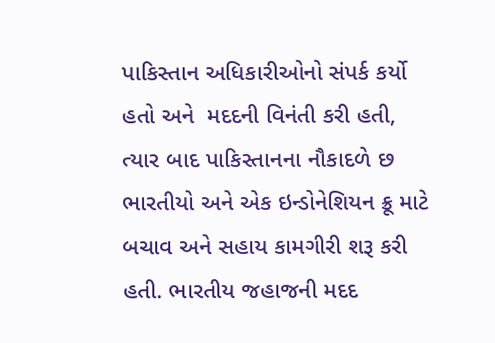પાકિસ્તાન અધિકારીઓનો સંપર્ક કર્યો હતો અને  મદદની વિનંતી કરી હતી, ત્યાર બાદ પાકિસ્તાનના નૌકાદળે છ ભારતીયો અને એક ઇન્ડોનેશિયન ક્રૂ માટે બચાવ અને સહાય કામગીરી શરૂ કરી હતી. ભારતીય જહાજની મદદ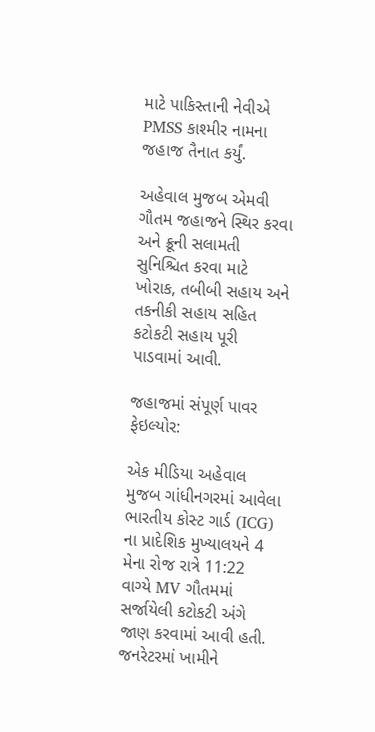માટે પાકિસ્તાની નેવીએ PMSS કાશ્મીર નામના જહાજ તૈનાત કર્યું.

અહેવાલ મુજબ એમવી ગૌતમ જહાજને સ્થિર કરવા અને ક્રૂની સલામતી સુનિશ્ચિત કરવા માટે ખોરાક, તબીબી સહાય અને તકનીકી સહાય સહિત કટોકટી સહાય પૂરી પાડવામાં આવી.

જહાજમાં સંપૂર્ણ પાવર ફેઇલ્યોર:

એક મીડિયા અહેવાલ મુજબ ગાંધીનગરમાં આવેલા ભારતીય કોસ્ટ ગાર્ડ (ICG) ના પ્રાદેશિક મુખ્યાલયને 4 મેના રોજ રાત્રે 11:22 વાગ્યે MV ગૌતમમાં સર્જાયેલી કટોકટી અંગે જાણ કરવામાં આવી હતી. જનરેટરમાં ખામીને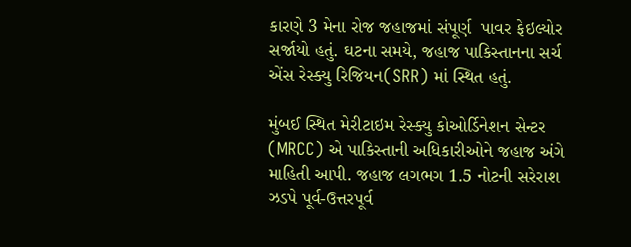કારણે 3 મેના રોજ જહાજમાં સંપૂર્ણ  પાવર ફેઇલ્યોર સર્જાયો હતું. ઘટના સમયે, જહાજ પાકિસ્તાનના સર્ચ એંસ રેસ્ક્યુ રિજિયન(SRR) માં સ્થિત હતું.

મુંબઈ સ્થિત મેરીટાઇમ રેસ્ક્યુ કોઓર્ડિનેશન સેન્ટર (MRCC) એ પાકિસ્તાની અધિકારીઓને જહાજ અંગે માહિતી આપી. જહાજ લગભગ 1.5 નોટની સરેરાશ ઝડપે પૂર્વ-ઉત્તરપૂર્વ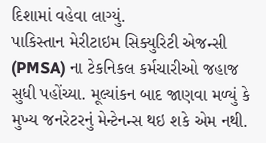દિશામાં વહેવા લાગ્યું.
પાકિસ્તાન મેરીટાઇમ સિક્યુરિટી એજન્સી (PMSA) ના ટેકનિકલ કર્મચારીઓ જહાજ સુધી પહોંચ્યા. મૂલ્યાંકન બાદ જાણવા મળ્યું કે મુખ્ય જનરેટરનું મેન્ટેનન્સ થઇ શકે એમ નથી.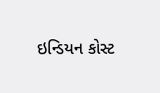ઇન્ડિયન કોસ્ટ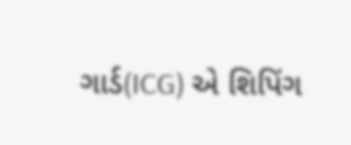ગાર્ડ(ICG) એ શિપિંગ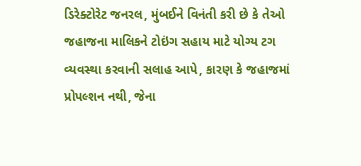ડિરેક્ટોરેટ જનરલ, મુંબઈને વિનંતી કરી છે કે તેઓ જહાજના માલિકને ટોઇંગ સહાય માટે યોગ્ય ટગ વ્યવસ્થા કરવાની સલાહ આપે, કારણ કે જહાજમાં પ્રોપલ્શન નથી, જેના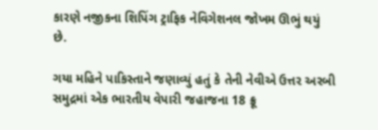કારણે નજીકના શિપિંગ ટ્રાફિક નેવિગેશનલ જોખમ ઊભું થયું છે.

ગયા મહિને પાકિસ્તાને જણાવ્યું હતું કે તેની નેવીએ ઉત્તર અરબી સમુદ્રમાં એક ભારતીય વેપારી જહાજના 18 ક્રૂ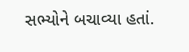સભ્યોને બચાવ્યા હતાં.